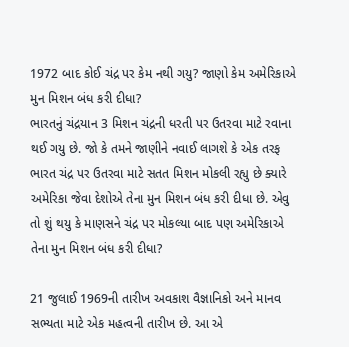1972 બાદ કોઈ ચંદ્ર પર કેમ નથી ગયુ? જાણો કેમ અમેરિકાએ મુન મિશન બંધ કરી દીધા?
ભારતનું ચંદ્રયાન 3 મિશન ચંદ્રની ધરતી પર ઉતરવા માટે રવાના થઈ ગયુ છે. જો કે તમને જાણીને નવાઈ લાગશે કે એક તરફ ભારત ચંદ્ર પર ઉતરવા માટે સતત મિશન મોકલી રહ્યુ છે ક્યારે અમેરિકા જેવા દેશોએ તેના મુન મિશન બંધ કરી દીધા છે. એવુ તો શું થયુ કે માણસને ચંદ્ર પર મોકલ્યા બાદ પણ અમેરિકાએ તેના મુન મિશન બંધ કરી દીધા?

21 જુલાઈ 1969ની તારીખ અવકાશ વૈજ્ઞાનિકો અને માનવ સભ્યતા માટે એક મહત્વની તારીખ છે. આ એ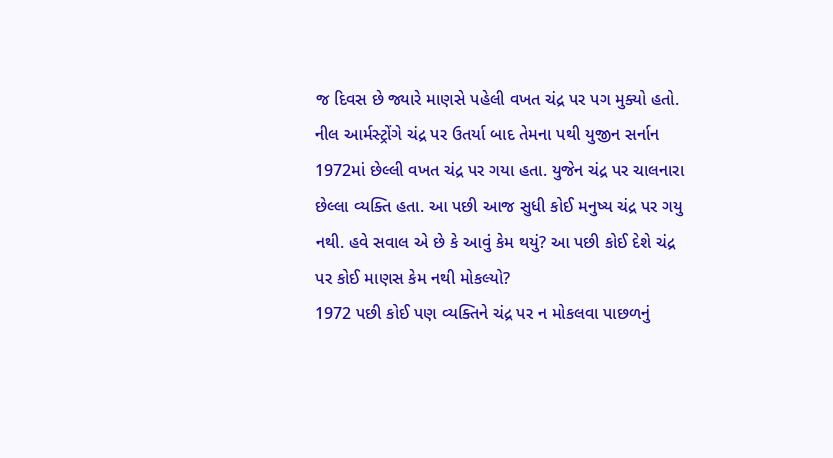જ દિવસ છે જ્યારે માણસે પહેલી વખત ચંદ્ર પર પગ મુક્યો હતો. નીલ આર્મસ્ટ્રોંગે ચંદ્ર પર ઉતર્યા બાદ તેમના પથી યુજીન સર્નાન 1972માં છેલ્લી વખત ચંદ્ર પર ગયા હતા. યુજેન ચંદ્ર પર ચાલનારા છેલ્લા વ્યક્તિ હતા. આ પછી આજ સુધી કોઈ મનુષ્ય ચંદ્ર પર ગયુ નથી. હવે સવાલ એ છે કે આવું કેમ થયું? આ પછી કોઈ દેશે ચંદ્ર પર કોઈ માણસ કેમ નથી મોકલ્યો?
1972 પછી કોઈ પણ વ્યક્તિને ચંદ્ર પર ન મોકલવા પાછળનું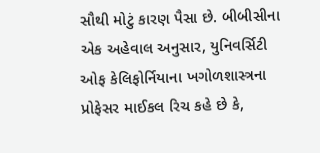સૌથી મોટું કારણ પૈસા છે. બીબીસીના એક અહેવાલ અનુસાર, યુનિવર્સિટી ઓફ કેલિફોર્નિયાના ખગોળશાસ્ત્રના પ્રોફેસર માઈકલ રિચ કહે છે કે,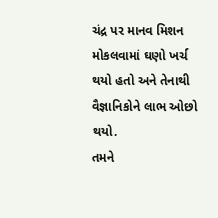ચંદ્ર પર માનવ મિશન મોકલવામાં ઘણો ખર્ચ થયો હતો અને તેનાથી વૈજ્ઞાનિકોને લાભ ઓછો થયો.
તમને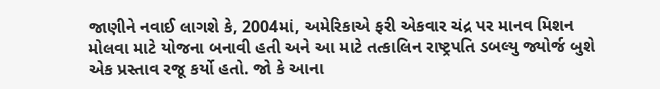જાણીને નવાઈ લાગશે કે, 2004માં, અમેરિકાએ ફરી એકવાર ચંદ્ર પર માનવ મિશન મોલવા માટે યોજના બનાવી હતી અને આ માટે તત્કાલિન રાષ્ટ્રપતિ ડબલ્યુ જ્યોર્જ બુશે એક પ્રસ્તાવ રજૂ કર્યો હતો. જો કે આના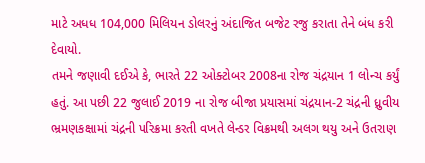માટે અધધ 104,000 મિલિયન ડોલરનું અંદાજિત બજેટ રજુ કરાતા તેને બંધ કરી દેવાયો.
તમને જણાવી દઈએ કે, ભારતે 22 ઓક્ટોબર 2008ના રોજ ચંદ્રયાન 1 લોન્ચ કર્યું હતું. આ પછી 22 જુલાઈ 2019 ના રોજ બીજા પ્રયાસમાં ચંદ્રયાન-2 ચંદ્રની ધ્રુવીય ભ્રમણકક્ષામાં ચંદ્રની પરિક્રમા કરતી વખતે લેન્ડર વિક્રમથી અલગ થયુ અને ઉતરાણ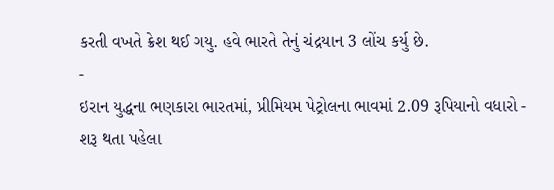કરતી વખતે ક્રેશ થઈ ગયુ. હવે ભારતે તેનું ચંદ્રયાન 3 લોંચ કર્યુ છે.
-
ઇરાન યુદ્ધના ભણકારા ભારતમાં, પ્રીમિયમ પેટ્રોલના ભાવમાં 2.09 રૂપિયાનો વધારો -
શરૂ થતા પહેલા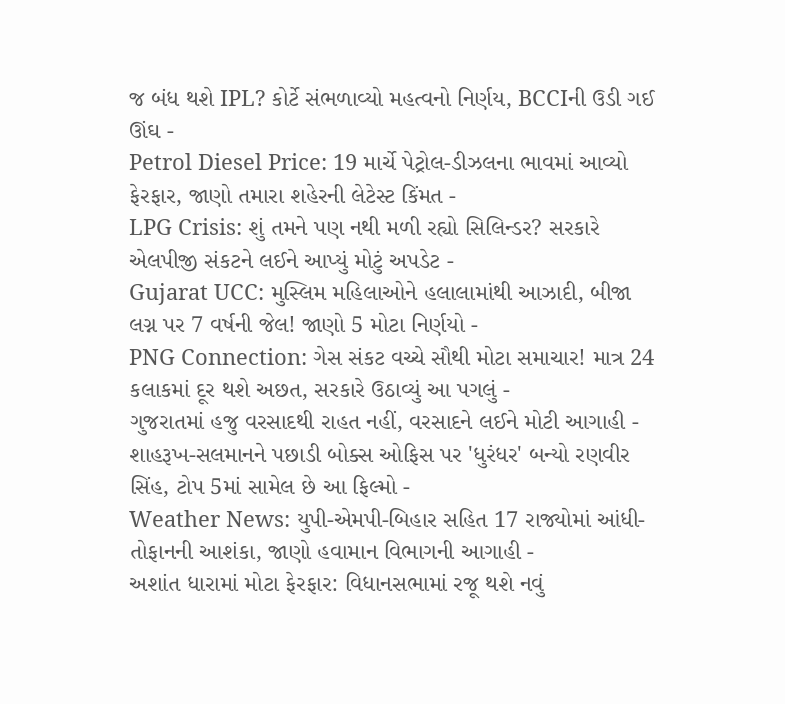જ બંધ થશે IPL? કોર્ટે સંભળાવ્યો મહત્વનો નિર્ણય, BCCIની ઉડી ગઈ ઊંઘ -
Petrol Diesel Price: 19 માર્ચે પેટ્રોલ-ડીઝલના ભાવમાં આવ્યો ફેરફાર, જાણો તમારા શહેરની લેટેસ્ટ કિંમત -
LPG Crisis: શું તમને પણ નથી મળી રહ્યો સિલિન્ડર? સરકારે એલપીજી સંકટને લઈને આપ્યું મોટું અપડેટ -
Gujarat UCC: મુસ્લિમ મહિલાઓને હલાલામાંથી આઝાદી, બીજા લગ્ન પર 7 વર્ષની જેલ! જાણો 5 મોટા નિર્ણયો -
PNG Connection: ગેસ સંકટ વચ્ચે સૌથી મોટા સમાચાર! માત્ર 24 કલાકમાં દૂર થશે અછત, સરકારે ઉઠાવ્યું આ પગલું -
ગુજરાતમાં હજુ વરસાદથી રાહત નહીં, વરસાદને લઈને મોટી આગાહી -
શાહરૂખ-સલમાનને પછાડી બોક્સ ઓફિસ પર 'ધુરંધર' બન્યો રણવીર સિંહ, ટોપ 5માં સામેલ છે આ ફિલ્મો -
Weather News: યુપી-એમપી-બિહાર સહિત 17 રાજ્યોમાં આંધી-તોફાનની આશંકા, જાણો હવામાન વિભાગની આગાહી -
અશાંત ધારામાં મોટા ફેરફાર: વિધાનસભામાં રજૂ થશે નવું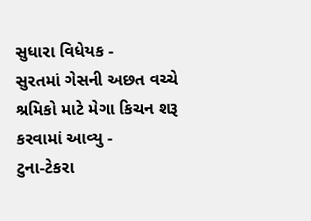સુધારા વિધેયક -
સુરતમાં ગેસની અછત વચ્ચે શ્રમિકો માટે મેગા કિચન શરૂ કરવામાં આવ્યુ -
ટુના-ટેકરા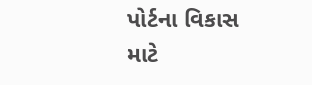પોર્ટના વિકાસ માટે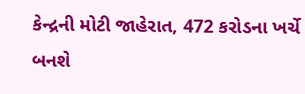કેન્દ્રની મોટી જાહેરાત, 472 કરોડના ખર્ચે બનશે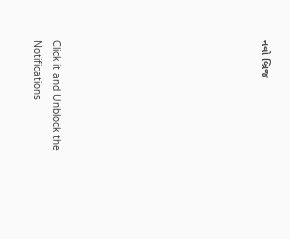નવો બ્રિજ










Click it and Unblock the Notifications